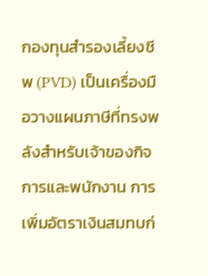กองทุนสำรองเลี้ยงชีพ (PVD) เป็นเครื่องมือวางแผนภาษีที่ทรงพลังสำหรับเจ้าของกิจการและพนักงาน การเพิ่มอัตราเงินสมทบก่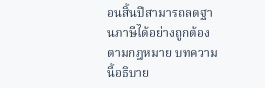อนสิ้นปีสามารถลดฐานภาษีได้อย่างถูกต้องตามกฎหมาย บทความนี้อธิบาย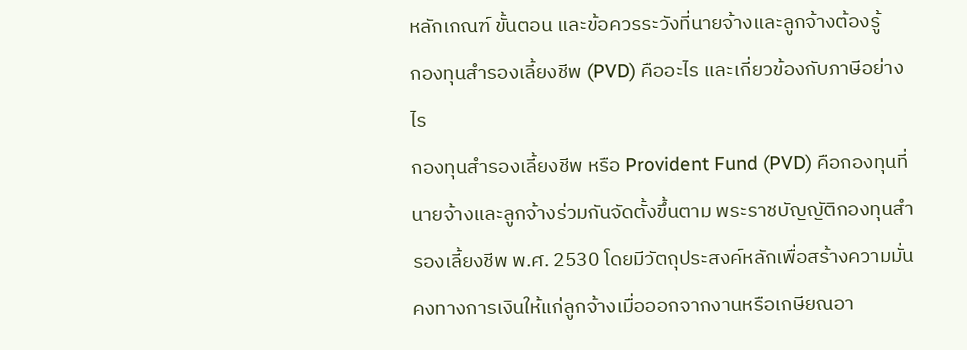หลักเกณฑ์ ขั้นตอน และข้อควรระวังที่นายจ้างและลูกจ้างต้องรู้
กองทุนสำรองเลี้ยงชีพ (PVD) คืออะไร และเกี่ยวข้องกับภาษีอย่างไร
กองทุนสำรองเลี้ยงชีพ หรือ Provident Fund (PVD) คือกองทุนที่นายจ้างและลูกจ้างร่วมกันจัดตั้งขึ้นตาม พระราชบัญญัติกองทุนสำรองเลี้ยงชีพ พ.ศ. 2530 โดยมีวัตถุประสงค์หลักเพื่อสร้างความมั่นคงทางการเงินให้แก่ลูกจ้างเมื่อออกจากงานหรือเกษียณอา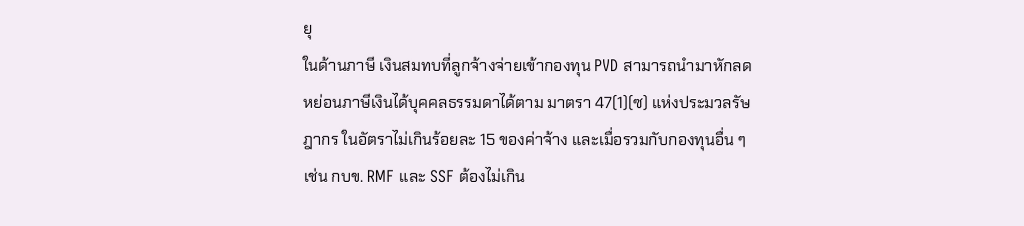ยุ
ในด้านภาษี เงินสมทบที่ลูกจ้างจ่ายเข้ากองทุน PVD สามารถนำมาหักลดหย่อนภาษีเงินได้บุคคลธรรมดาได้ตาม มาตรา 47(1)(ซ) แห่งประมวลรัษฎากร ในอัตราไม่เกินร้อยละ 15 ของค่าจ้าง และเมื่อรวมกับกองทุนอื่น ๆ เช่น กบข. RMF และ SSF ต้องไม่เกิน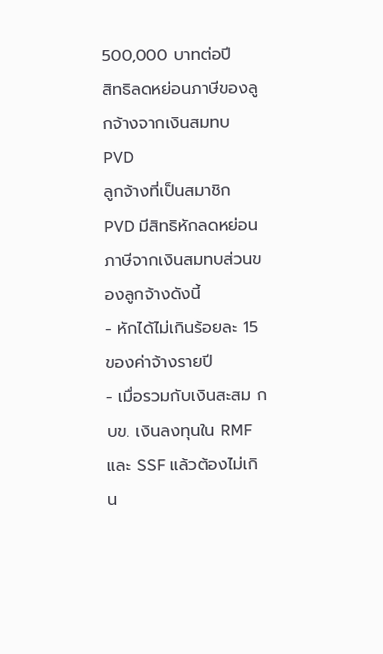500,000 บาทต่อปี
สิทธิลดหย่อนภาษีของลูกจ้างจากเงินสมทบ PVD
ลูกจ้างที่เป็นสมาชิก PVD มีสิทธิหักลดหย่อนภาษีจากเงินสมทบส่วนของลูกจ้างดังนี้
- หักได้ไม่เกินร้อยละ 15 ของค่าจ้างรายปี
- เมื่อรวมกับเงินสะสม กบข. เงินลงทุนใน RMF และ SSF แล้วต้องไม่เกิน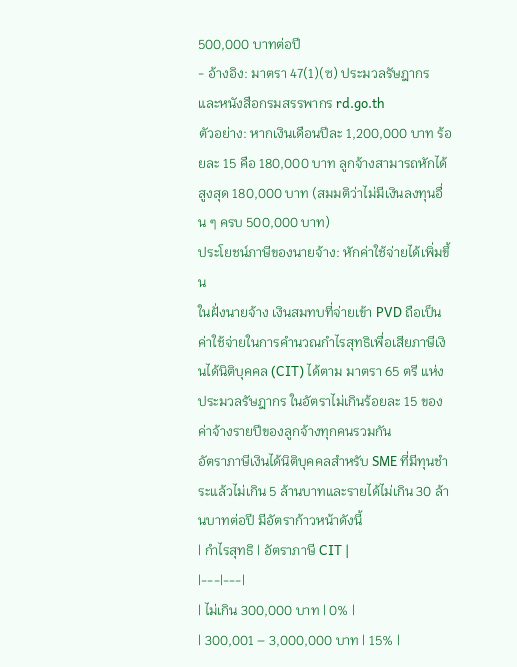500,000 บาทต่อปี
- อ้างอิง: มาตรา 47(1)(ซ) ประมวลรัษฎากร และหนังสือกรมสรรพากร rd.go.th
ตัวอย่าง: หากเงินเดือนปีละ 1,200,000 บาท ร้อยละ 15 คือ 180,000 บาท ลูกจ้างสามารถหักได้สูงสุด 180,000 บาท (สมมติว่าไม่มีเงินลงทุนอื่น ๆ ครบ 500,000 บาท)
ประโยชน์ภาษีของนายจ้าง: หักค่าใช้จ่ายได้เพิ่มขึ้น
ในฝั่งนายจ้าง เงินสมทบที่จ่ายเข้า PVD ถือเป็นค่าใช้จ่ายในการคำนวณกำไรสุทธิเพื่อเสียภาษีเงินได้นิติบุคคล (CIT) ได้ตาม มาตรา 65 ตรี แห่งประมวลรัษฎากร ในอัตราไม่เกินร้อยละ 15 ของค่าจ้างรายปีของลูกจ้างทุกคนรวมกัน
อัตราภาษีเงินได้นิติบุคคลสำหรับ SME ที่มีทุนชำระแล้วไม่เกิน 5 ล้านบาทและรายได้ไม่เกิน 30 ล้านบาทต่อปี มีอัตราก้าวหน้าดังนี้
| กำไรสุทธิ | อัตราภาษี CIT |
|---|---|
| ไม่เกิน 300,000 บาท | 0% |
| 300,001 – 3,000,000 บาท | 15% |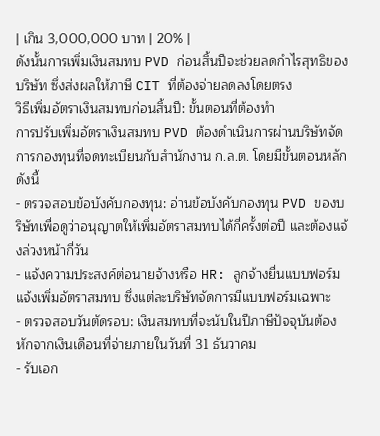| เกิน 3,000,000 บาท | 20% |
ดังนั้นการเพิ่มเงินสมทบ PVD ก่อนสิ้นปีจะช่วยลดกำไรสุทธิของบริษัท ซึ่งส่งผลให้ภาษี CIT ที่ต้องจ่ายลดลงโดยตรง
วิธีเพิ่มอัตราเงินสมทบก่อนสิ้นปี: ขั้นตอนที่ต้องทำ
การปรับเพิ่มอัตราเงินสมทบ PVD ต้องดำเนินการผ่านบริษัทจัดการกองทุนที่จดทะเบียนกับสำนักงาน ก.ล.ต. โดยมีขั้นตอนหลักดังนี้
- ตรวจสอบข้อบังคับกองทุน: อ่านข้อบังคับกองทุน PVD ของบริษัทเพื่อดูว่าอนุญาตให้เพิ่มอัตราสมทบได้กี่ครั้งต่อปี และต้องแจ้งล่วงหน้ากี่วัน
- แจ้งความประสงค์ต่อนายจ้างหรือ HR: ลูกจ้างยื่นแบบฟอร์มแจ้งเพิ่มอัตราสมทบ ซึ่งแต่ละบริษัทจัดการมีแบบฟอร์มเฉพาะ
- ตรวจสอบวันตัดรอบ: เงินสมทบที่จะนับในปีภาษีปัจจุบันต้องหักจากเงินเดือนที่จ่ายภายในวันที่ 31 ธันวาคม
- รับเอก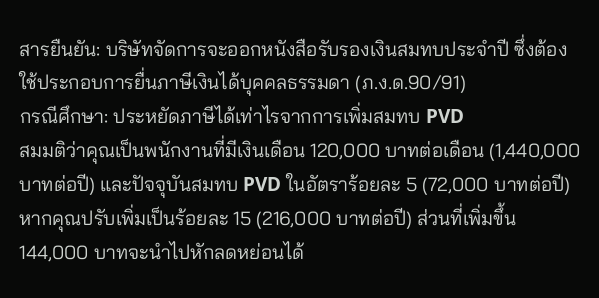สารยืนยัน: บริษัทจัดการจะออกหนังสือรับรองเงินสมทบประจำปี ซึ่งต้องใช้ประกอบการยื่นภาษีเงินได้บุคคลธรรมดา (ภ.ง.ด.90/91)
กรณีศึกษา: ประหยัดภาษีได้เท่าไรจากการเพิ่มสมทบ PVD
สมมติว่าคุณเป็นพนักงานที่มีเงินเดือน 120,000 บาทต่อเดือน (1,440,000 บาทต่อปี) และปัจจุบันสมทบ PVD ในอัตราร้อยละ 5 (72,000 บาทต่อปี) หากคุณปรับเพิ่มเป็นร้อยละ 15 (216,000 บาทต่อปี) ส่วนที่เพิ่มขึ้น 144,000 บาทจะนำไปหักลดหย่อนได้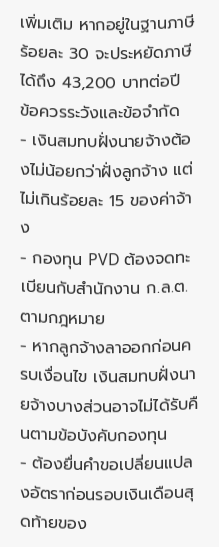เพิ่มเติม หากอยู่ในฐานภาษีร้อยละ 30 จะประหยัดภาษีได้ถึง 43,200 บาทต่อปี
ข้อควรระวังและข้อจำกัด
- เงินสมทบฝั่งนายจ้างต้องไม่น้อยกว่าฝั่งลูกจ้าง แต่ไม่เกินร้อยละ 15 ของค่าจ้าง
- กองทุน PVD ต้องจดทะเบียนกับสำนักงาน ก.ล.ต. ตามกฎหมาย
- หากลูกจ้างลาออกก่อนครบเงื่อนไข เงินสมทบฝั่งนายจ้างบางส่วนอาจไม่ได้รับคืนตามข้อบังคับกองทุน
- ต้องยื่นคำขอเปลี่ยนแปลงอัตราก่อนรอบเงินเดือนสุดท้ายของ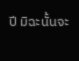ปี มิฉะนั้นจะ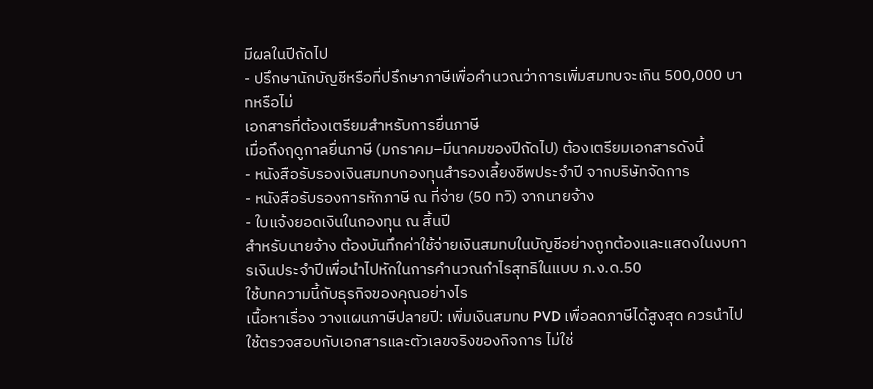มีผลในปีถัดไป
- ปรึกษานักบัญชีหรือที่ปรึกษาภาษีเพื่อคำนวณว่าการเพิ่มสมทบจะเกิน 500,000 บาทหรือไม่
เอกสารที่ต้องเตรียมสำหรับการยื่นภาษี
เมื่อถึงฤดูกาลยื่นภาษี (มกราคม–มีนาคมของปีถัดไป) ต้องเตรียมเอกสารดังนี้
- หนังสือรับรองเงินสมทบกองทุนสำรองเลี้ยงชีพประจำปี จากบริษัทจัดการ
- หนังสือรับรองการหักภาษี ณ ที่จ่าย (50 ทวิ) จากนายจ้าง
- ใบแจ้งยอดเงินในกองทุน ณ สิ้นปี
สำหรับนายจ้าง ต้องบันทึกค่าใช้จ่ายเงินสมทบในบัญชีอย่างถูกต้องและแสดงในงบการเงินประจำปีเพื่อนำไปหักในการคำนวณกำไรสุทธิในแบบ ภ.ง.ด.50
ใช้บทความนี้กับธุรกิจของคุณอย่างไร
เนื้อหาเรื่อง วางแผนภาษีปลายปี: เพิ่มเงินสมทบ PVD เพื่อลดภาษีได้สูงสุด ควรนำไปใช้ตรวจสอบกับเอกสารและตัวเลขจริงของกิจการ ไม่ใช่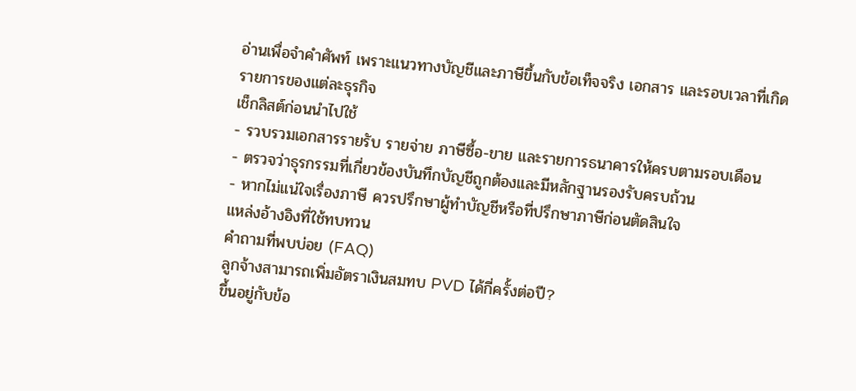อ่านเพื่อจำคำศัพท์ เพราะแนวทางบัญชีและภาษีขึ้นกับข้อเท็จจริง เอกสาร และรอบเวลาที่เกิดรายการของแต่ละธุรกิจ
เช็กลิสต์ก่อนนำไปใช้
- รวบรวมเอกสารรายรับ รายจ่าย ภาษีซื้อ-ขาย และรายการธนาคารให้ครบตามรอบเดือน
- ตรวจว่าธุรกรรมที่เกี่ยวข้องบันทึกบัญชีถูกต้องและมีหลักฐานรองรับครบถ้วน
- หากไม่แน่ใจเรื่องภาษี ควรปรึกษาผู้ทำบัญชีหรือที่ปรึกษาภาษีก่อนตัดสินใจ
แหล่งอ้างอิงที่ใช้ทบทวน
คำถามที่พบบ่อย (FAQ)
ลูกจ้างสามารถเพิ่มอัตราเงินสมทบ PVD ได้กี่ครั้งต่อปี?
ขึ้นอยู่กับข้อ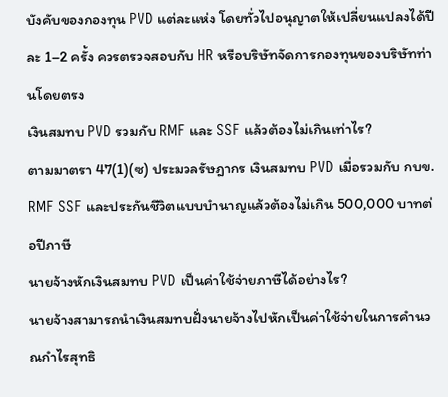บังคับของกองทุน PVD แต่ละแห่ง โดยทั่วไปอนุญาตให้เปลี่ยนแปลงได้ปีละ 1–2 ครั้ง ควรตรวจสอบกับ HR หรือบริษัทจัดการกองทุนของบริษัทท่านโดยตรง
เงินสมทบ PVD รวมกับ RMF และ SSF แล้วต้องไม่เกินเท่าไร?
ตามมาตรา 47(1)(ซ) ประมวลรัษฎากร เงินสมทบ PVD เมื่อรวมกับ กบข. RMF SSF และประกันชีวิตแบบบำนาญแล้วต้องไม่เกิน 500,000 บาทต่อปีภาษี
นายจ้างหักเงินสมทบ PVD เป็นค่าใช้จ่ายภาษีได้อย่างไร?
นายจ้างสามารถนำเงินสมทบฝั่งนายจ้างไปหักเป็นค่าใช้จ่ายในการคำนวณกำไรสุทธิ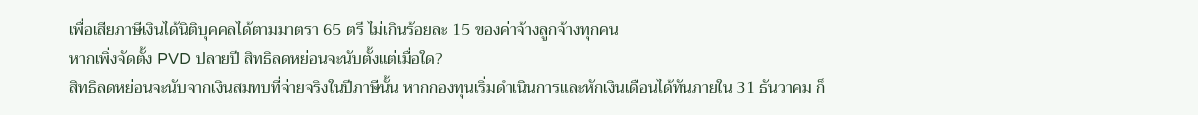เพื่อเสียภาษีเงินได้นิติบุคคลได้ตามมาตรา 65 ตรี ไม่เกินร้อยละ 15 ของค่าจ้างลูกจ้างทุกคน
หากเพิ่งจัดตั้ง PVD ปลายปี สิทธิลดหย่อนจะนับตั้งแต่เมื่อใด?
สิทธิลดหย่อนจะนับจากเงินสมทบที่จ่ายจริงในปีภาษีนั้น หากกองทุนเริ่มดำเนินการและหักเงินเดือนได้ทันภายใน 31 ธันวาคม ก็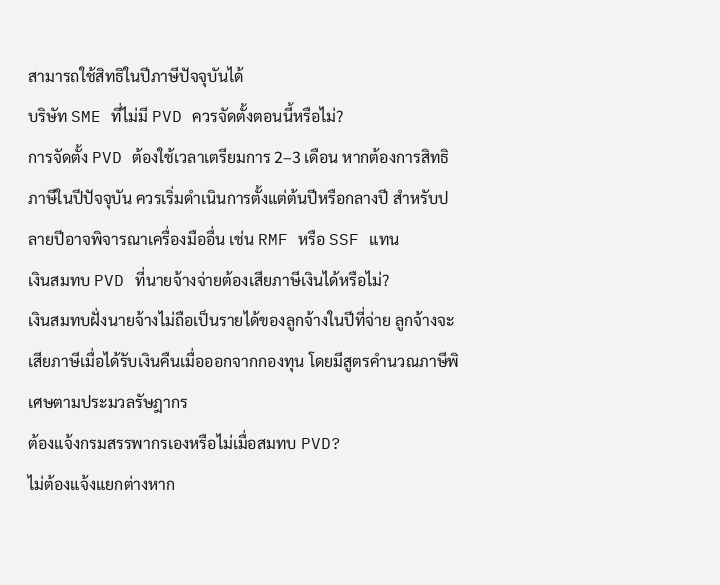สามารถใช้สิทธิในปีภาษีปัจจุบันได้
บริษัท SME ที่ไม่มี PVD ควรจัดตั้งตอนนี้หรือไม่?
การจัดตั้ง PVD ต้องใช้เวลาเตรียมการ 2–3 เดือน หากต้องการสิทธิภาษีในปีปัจจุบัน ควรเริ่มดำเนินการตั้งแต่ต้นปีหรือกลางปี สำหรับปลายปีอาจพิจารณาเครื่องมืออื่น เช่น RMF หรือ SSF แทน
เงินสมทบ PVD ที่นายจ้างจ่ายต้องเสียภาษีเงินได้หรือไม่?
เงินสมทบฝั่งนายจ้างไม่ถือเป็นรายได้ของลูกจ้างในปีที่จ่าย ลูกจ้างจะเสียภาษีเมื่อได้รับเงินคืนเมื่อออกจากกองทุน โดยมีสูตรคำนวณภาษีพิเศษตามประมวลรัษฎากร
ต้องแจ้งกรมสรรพากรเองหรือไม่เมื่อสมทบ PVD?
ไม่ต้องแจ้งแยกต่างหาก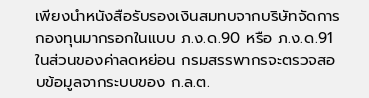เพียงนำหนังสือรับรองเงินสมทบจากบริษัทจัดการกองทุนมากรอกในแบบ ภ.ง.ด.90 หรือ ภ.ง.ด.91 ในส่วนของค่าลดหย่อน กรมสรรพากรจะตรวจสอบข้อมูลจากระบบของ ก.ล.ต.